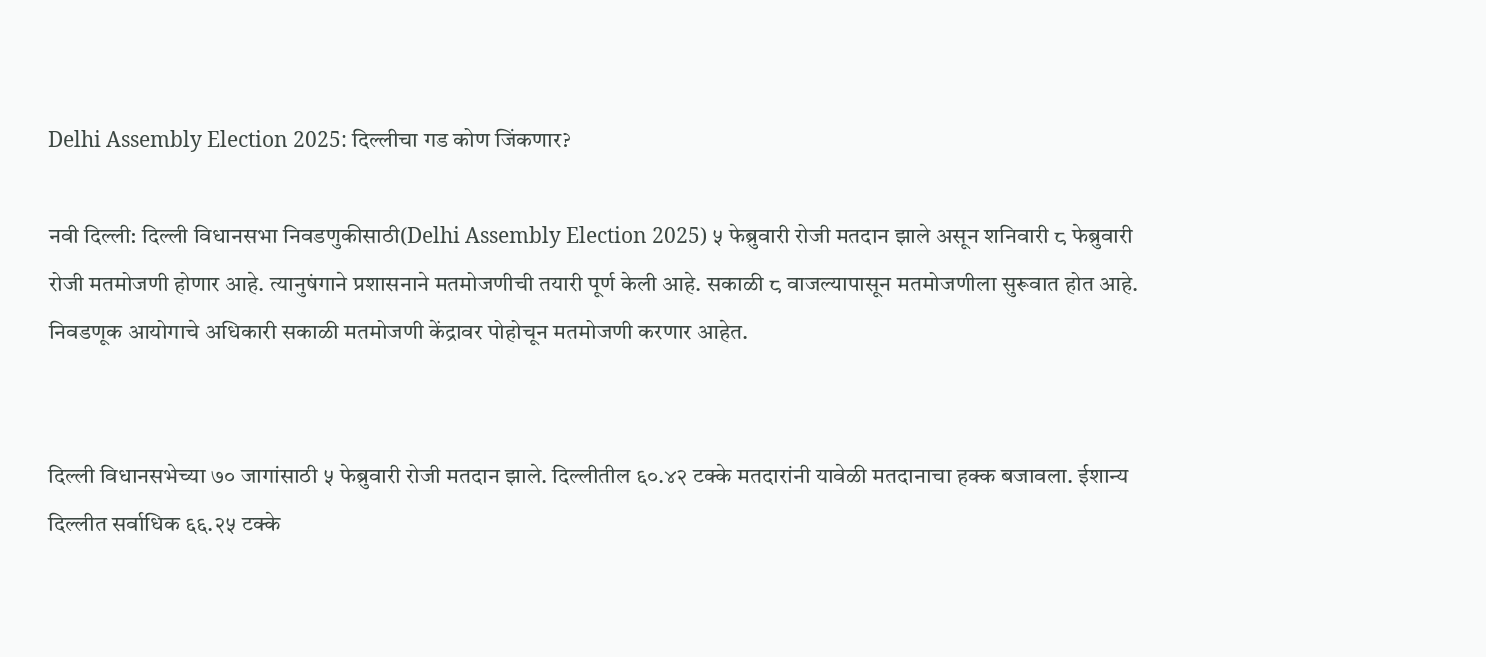Delhi Assembly Election 2025: दिल्लीचा गड कोण जिंकणार?

नवी दिल्ली: दिल्ली विधानसभा निवडणुकीसाठी(Delhi Assembly Election 2025) ५ फेब्रुवारी रोजी मतदान झाले असून शनिवारी ८ फेब्रुवारी रोजी मतमोजणी होणार आहे. त्यानुषंगाने प्रशासनाने मतमोजणीची तयारी पूर्ण केली आहे. सकाळी ८ वाजल्यापासून मतमोजणीला सुरूवात होत आहे. निवडणूक आयोगाचे अधिकारी सकाळी मतमोजणी केंद्रावर पोहोचून मतमोजणी करणार आहेत.


दिल्ली विधानसभेच्या ७० जागांसाठी ५ फेब्रुवारी रोजी मतदान झाले. दिल्लीतील ६०.४२ टक्के मतदारांनी यावेळी मतदानाचा हक्क बजावला. ईशान्य दिल्लीत सर्वाधिक ६६.२५ टक्के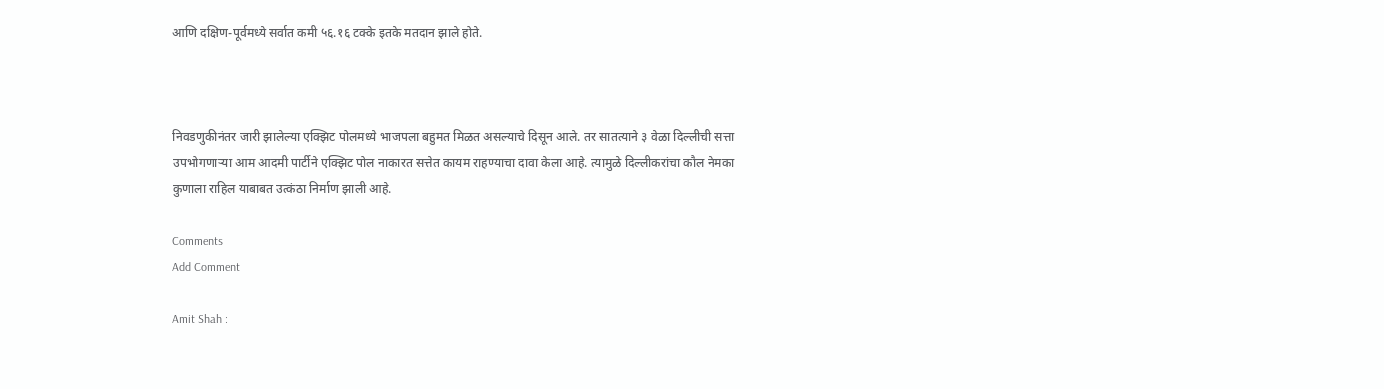आणि दक्षिण-पूर्वमध्ये सर्वात कमी ५६.१६ टक्के इतके मतदान झाले होते.



निवडणुकीनंतर जारी झालेल्या एक्झिट पोलमध्ये भाजपला बहुमत मिळत असल्याचे दिसून आले. तर सातत्याने ३ वेळा दिल्लीची सत्ता उपभोगणाऱ्या आम आदमी पार्टीने एक्झिट पोल नाकारत सत्तेत कायम राहण्याचा दावा केला आहे. त्यामुळे दिल्लीकरांचा कौल नेमका कुणाला राहिल याबाबत उत्कंठा निर्माण झाली आहे.

Comments
Add Comment

Amit Shah :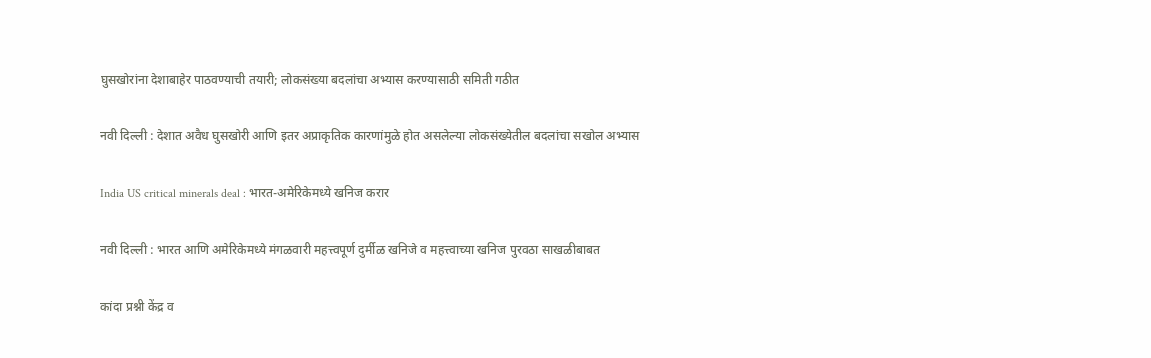घुसखोरांना देशाबाहेर पाठवण्याची तयारी; लोकसंख्या बदलांचा अभ्यास करण्यासाठी समिती गठीत

नवी दिल्ली : देशात अवैध घुसखोरी आणि इतर अप्राकृतिक कारणांमुळे होत असलेल्या लोकसंख्येतील बदलांचा सखोल अभ्यास

India US critical minerals deal : भारत-अमेरिकेमध्ये खनिज करार

नवी दिल्ली : भारत आणि अमेरिकेमध्ये मंगळवारी महत्त्वपूर्ण दुर्मीळ खनिजे व महत्त्वाच्या खनिज पुरवठा साखळीबाबत

कांदा प्रश्नी केंद्र व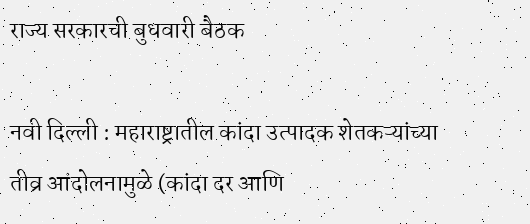राज्य सरकारची बुधवारी बैठक

नवी दिल्ली : महाराष्ट्रातील कांदा उत्पादक शेतकऱ्यांच्या तीव्र आंदोलनामुळे (कांदा दर आणि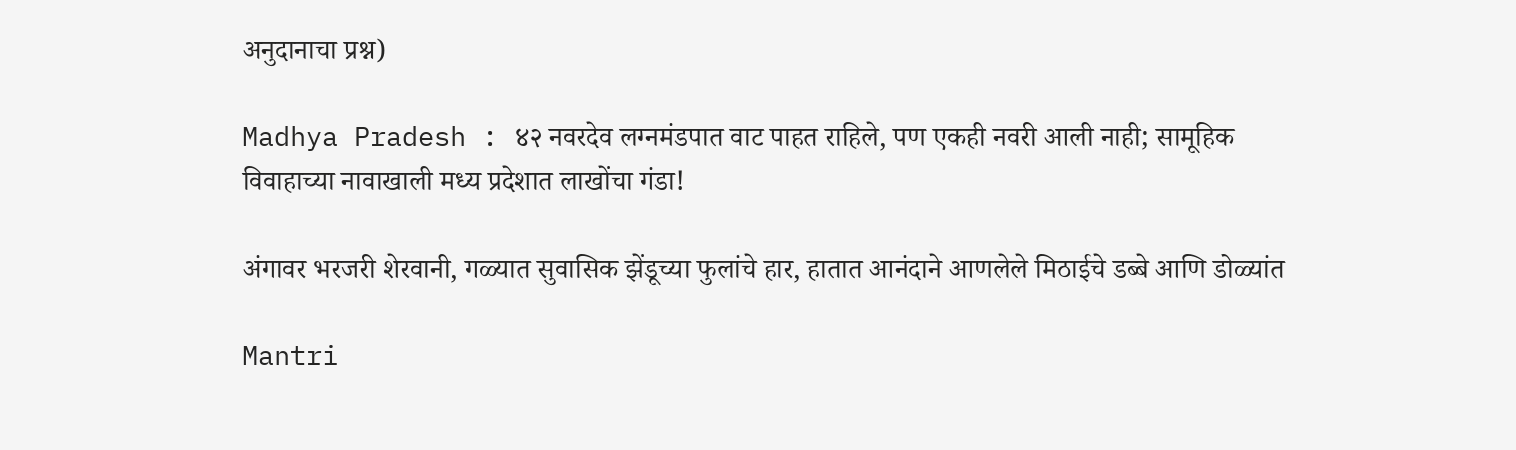अनुदानाचा प्रश्न)

Madhya Pradesh : ४२ नवरदेव लग्नमंडपात वाट पाहत राहिले, पण एकही नवरी आली नाही; सामूहिक विवाहाच्या नावाखाली मध्य प्रदेशात लाखोंचा गंडा!

अंगावर भरजरी शेरवानी, गळ्यात सुवासिक झेंडूच्या फुलांचे हार, हातात आनंदाने आणलेले मिठाईचे डब्बे आणि डोळ्यांत

Mantri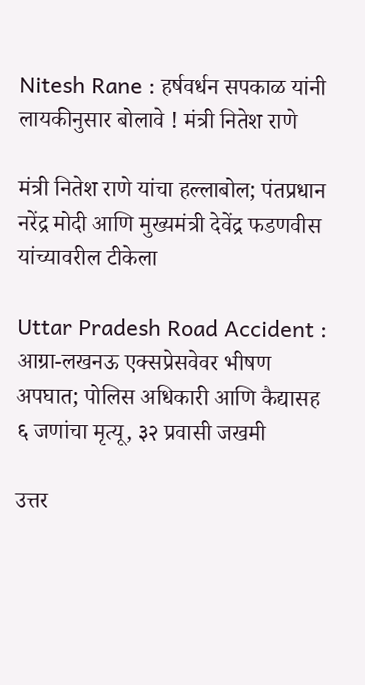Nitesh Rane : हर्षवर्धन सपकाळ यांनी लायकीनुसार बोलावे ! मंत्री नितेश राणे

मंत्री नितेश राणे यांचा हल्लाबोल; पंतप्रधान नरेंद्र मोदी आणि मुख्यमंत्री देवेंद्र फडणवीस यांच्यावरील टीकेला

Uttar Pradesh Road Accident : आग्रा-लखनऊ एक्सप्रेसवेवर भीषण अपघात; पोलिस अधिकारी आणि कैद्यासह ६ जणांचा मृत्यू, ३२ प्रवासी जखमी

उत्तर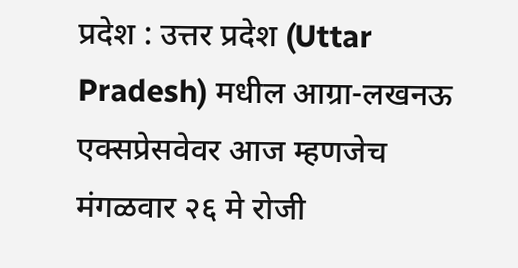प्रदेश : उत्तर प्रदेश (Uttar Pradesh) मधील आग्रा-लखनऊ एक्सप्रेसवेवर आज म्हणजेच मंगळवार २६ मे रोजी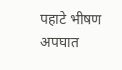पहाटे भीषण अपघात